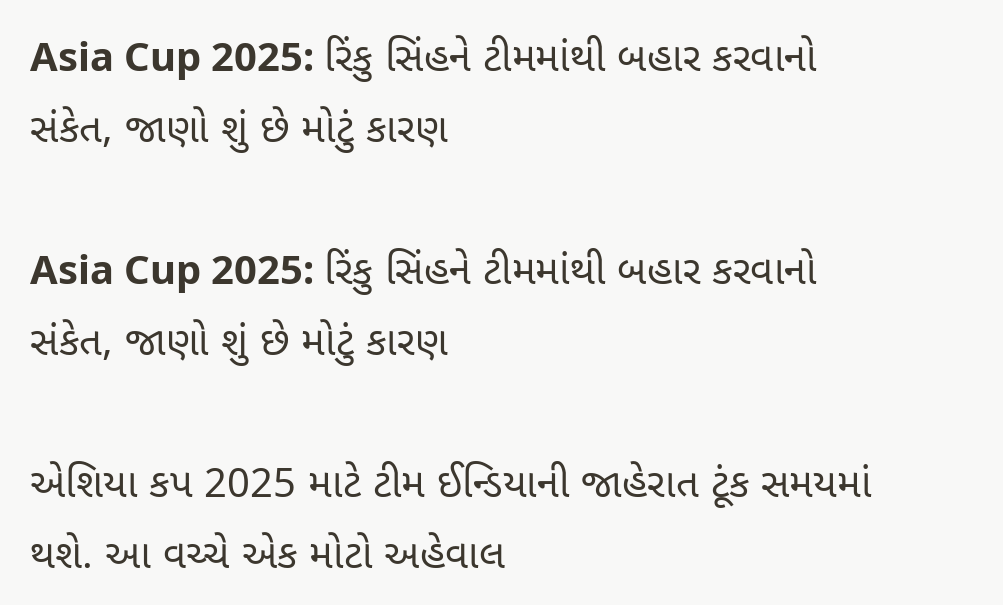Asia Cup 2025: રિંકુ સિંહને ટીમમાંથી બહાર કરવાનો સંકેત, જાણો શું છે મોટું કારણ

Asia Cup 2025: રિંકુ સિંહને ટીમમાંથી બહાર કરવાનો સંકેત, જાણો શું છે મોટું કારણ

એશિયા કપ 2025 માટે ટીમ ઈન્ડિયાની જાહેરાત ટૂંક સમયમાં થશે. આ વચ્ચે એક મોટો અહેવાલ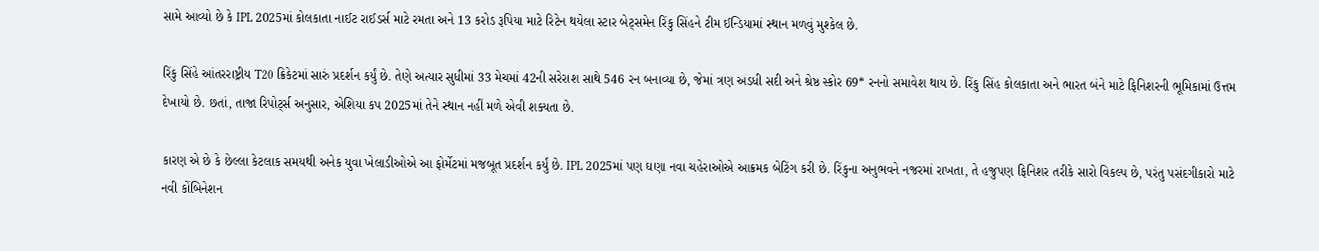સામે આવ્યો છે કે IPL 2025માં કોલકાતા નાઈટ રાઈડર્સ માટે રમતા અને 13 કરોડ રૂપિયા માટે રિટેન થયેલા સ્ટાર બેટ્સમેન રિંકુ સિંહને ટીમ ઈન્ડિયામાં સ્થાન મળવું મુશ્કેલ છે.

રિંકુ સિંહે આંતરરાષ્ટ્રીય T20 ક્રિકેટમાં સારું પ્રદર્શન કર્યું છે. તેણે અત્યાર સુધીમાં 33 મેચમાં 42ની સરેરાશ સાથે 546 રન બનાવ્યા છે, જેમાં ત્રણ અડધી સદી અને શ્રેષ્ઠ સ્કોર 69* રનનો સમાવેશ થાય છે. રિંકુ સિંહ કોલકાતા અને ભારત બંને માટે ફિનિશરની ભૂમિકામાં ઉત્તમ દેખાયો છે. છતાં, તાજા રિપોર્ટ્સ અનુસાર, એશિયા કપ 2025માં તેને સ્થાન નહીં મળે એવી શક્યતા છે.

કારણ એ છે કે છેલ્લા કેટલાક સમયથી અનેક યુવા ખેલાડીઓએ આ ફોર્મેટમાં મજબૂત પ્રદર્શન કર્યું છે. IPL 2025માં પણ ઘણા નવા ચહેરાઓએ આક્રમક બેટિંગ કરી છે. રિંકુના અનુભવને નજરમાં રાખતા, તે હજુપણ ફિનિશર તરીકે સારો વિકલ્પ છે, પરંતુ પસંદગીકારો માટે નવી કોંબિનેશન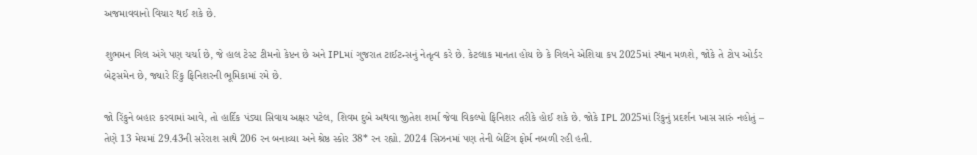અજમાવવાનો વિચાર થઈ શકે છે.

શુભમન ગિલ અંગે પણ ચર્ચા છે, જે હાલ ટેસ્ટ ટીમનો કેપ્ટન છે અને IPLમાં ગુજરાત ટાઈટન્સનું નેતૃત્વ કરે છે. કેટલાક માનતા હોય છે કે ગિલને એશિયા કપ 2025માં સ્થાન મળશે, જોકે તે ટોપ ઓર્ડર બેટ્સમેન છે, જ્યારે રિંકુ ફિનિશરની ભૂમિકામાં રમે છે.

જો રિંકુને બહાર કરવામાં આવે, તો હાર્દિક પંડ્યા સિવાય અક્ષર પટેલ, શિવમ દુબે અથવા જીતેશ શર્મા જેવા વિકલ્પો ફિનિશર તરીકે હોઈ શકે છે. જોકે IPL 2025માં રિંકુનું પ્રદર્શન ખાસ સારું નહોતું – તેણે 13 મેચમાં 29.43ની સરેરાશ સાથે 206 રન બનાવ્યા અને શ્રેષ્ઠ સ્કોર 38* રન રહ્યો. 2024 સિઝનમાં પણ તેની બેટિંગ ફોર્મ નબળી રહી હતી.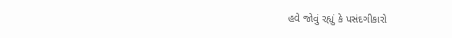હવે જોવું રહ્યું કે પસંદગીકારો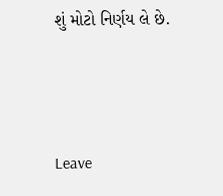શું મોટો નિર્ણય લે છે.



Leave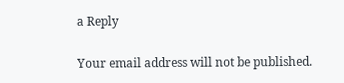a Reply

Your email address will not be published.